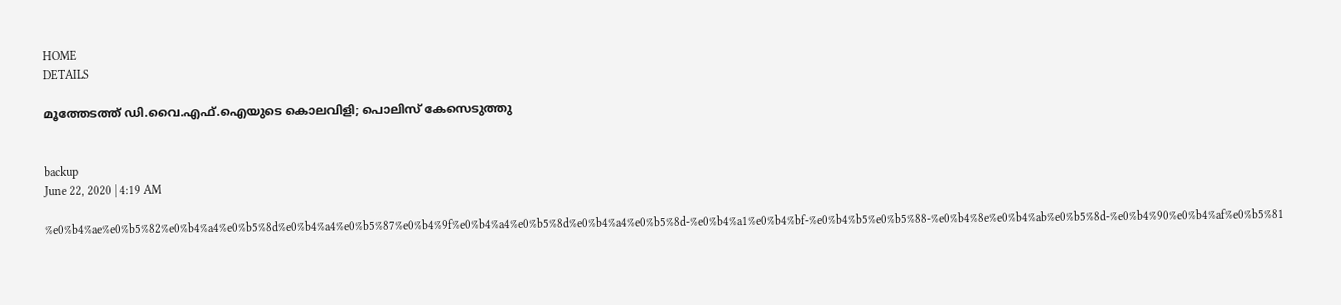HOME
DETAILS

മൂത്തേടത്ത് ഡി.വൈ.എഫ്.ഐയുടെ കൊലവിളി; പൊലിസ് കേസെടുത്തു


backup
June 22, 2020 | 4:19 AM

%e0%b4%ae%e0%b5%82%e0%b4%a4%e0%b5%8d%e0%b4%a4%e0%b5%87%e0%b4%9f%e0%b4%a4%e0%b5%8d%e0%b4%a4%e0%b5%8d-%e0%b4%a1%e0%b4%bf-%e0%b4%b5%e0%b5%88-%e0%b4%8e%e0%b4%ab%e0%b5%8d-%e0%b4%90%e0%b4%af%e0%b5%81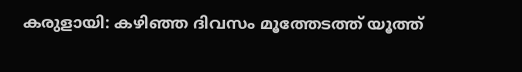കരുളായി: കഴിഞ്ഞ ദിവസം മൂത്തേടത്ത് യൂത്ത്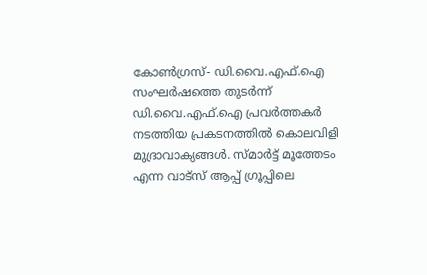കോണ്‍ഗ്രസ്- ഡി.വൈ.എഫ്.ഐ സംഘര്‍ഷത്തെ തുടര്‍ന്ന് ഡി.വൈ.എഫ്.ഐ പ്രവര്‍ത്തകര്‍ നടത്തിയ പ്രകടനത്തില്‍ കൊലവിളി മുദ്രാവാക്യങ്ങള്‍. സ്മാര്‍ട്ട് മൂത്തേടം എന്ന വാട്‌സ് ആപ്പ് ഗ്രൂപ്പിലെ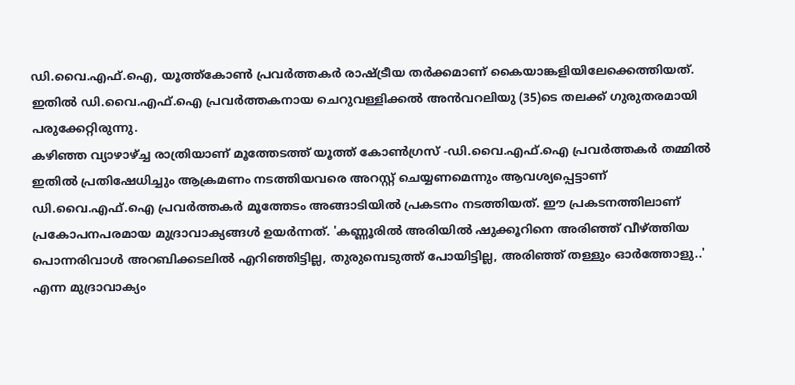ഡി.വൈ.എഫ്.ഐ, യൂത്ത്‌കോണ്‍ പ്രവര്‍ത്തകര്‍ രാഷ്ട്രീയ തര്‍ക്കമാണ് കൈയാങ്കളിയിലേക്കെത്തിയത്. ഇതില്‍ ഡി.വൈ.എഫ്.ഐ പ്രവര്‍ത്തകനായ ചെറുവള്ളിക്കല്‍ അന്‍വറലിയു (35)ടെ തലക്ക് ഗുരുതരമായി പരുക്കേറ്റിരുന്നു.
കഴിഞ്ഞ വ്യാഴാഴ്ച്ച രാത്രിയാണ് മൂത്തേടത്ത് യൂത്ത് കോണ്‍ഗ്രസ് -ഡി.വൈ.എഫ്.ഐ പ്രവര്‍ത്തകര്‍ തമ്മില്‍ ഇതില്‍ പ്രതിഷേധിച്ചും ആക്രമണം നടത്തിയവരെ അറസ്റ്റ് ചെയ്യണമെന്നും ആവശ്യപ്പെട്ടാണ് ഡി.വൈ.എഫ്.ഐ പ്രവര്‍ത്തകര്‍ മൂത്തേടം അങ്ങാടിയില്‍ പ്രകടനം നടത്തിയത്. ഈ പ്രകടനത്തിലാണ് പ്രകോപനപരമായ മുദ്രാവാക്യങ്ങള്‍ ഉയര്‍ന്നത്. 'കണ്ണൂരില്‍ അരിയില്‍ ഷുക്കൂറിനെ അരിഞ്ഞ് വീഴ്ത്തിയ പൊന്നരിവാള്‍ അറബിക്കടലില്‍ എറിഞ്ഞിട്ടില്ല, തുരുമ്പെടുത്ത് പോയിട്ടില്ല, അരിഞ്ഞ് തള്ളും ഓര്‍ത്തോളു..' എന്ന മുദ്രാവാക്യം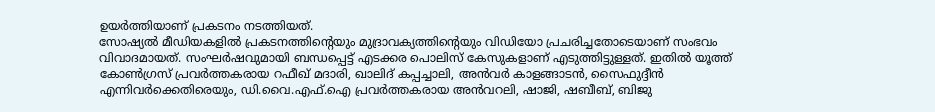ഉയര്‍ത്തിയാണ് പ്രകടനം നടത്തിയത്.
സോഷ്യല്‍ മീഡിയകളില്‍ പ്രകടനത്തിന്റെയും മുദ്രാവക്യത്തിന്റെയും വിഡിയോ പ്രചരിച്ചതോടെയാണ് സംഭവം വിവാദമായത്. സംഘര്‍ഷവുമായി ബന്ധപ്പെട്ട് എടക്കര പൊലിസ് കേസുകളാണ് എടുത്തിട്ടുള്ളത്. ഇതില്‍ യൂത്ത് കോണ്‍ഗ്രസ് പ്രവര്‍ത്തകരായ റഫീഖ് മദാരി, ഖാലിദ് കപ്പച്ചാലി, അന്‍വര്‍ കാളങ്ങാടന്‍, സൈഫുദ്ദീന്‍ എന്നിവര്‍ക്കെതിരെയും, ഡി.വൈ.എഫ്.ഐ പ്രവര്‍ത്തകരായ അന്‍വറലി, ഷാജി, ഷബീബ്, ബിജു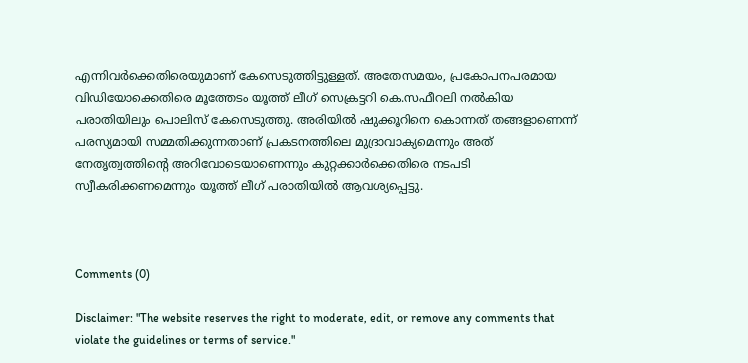എന്നിവര്‍ക്കെതിരെയുമാണ് കേസെടുത്തിട്ടുള്ളത്. അതേസമയം, പ്രകോപനപരമായ വിഡിയോക്കെതിരെ മൂത്തേടം യൂത്ത് ലീഗ് സെക്രട്ടറി കെ.സഫീറലി നല്‍കിയ പരാതിയിലും പൊലിസ് കേസെടുത്തു. അരിയില്‍ ഷുക്കൂറിനെ കൊന്നത് തങ്ങളാണെന്ന് പരസ്യമായി സമ്മതിക്കുന്നതാണ് പ്രകടനത്തിലെ മുദ്രാവാക്യമെന്നും അത് നേതൃത്വത്തിന്റെ അറിവോടെയാണെന്നും കുറ്റക്കാര്‍ക്കെതിരെ നടപടി സ്വീകരിക്കണമെന്നും യൂത്ത് ലീഗ് പരാതിയില്‍ ആവശ്യപ്പെട്ടു.



Comments (0)

Disclaimer: "The website reserves the right to moderate, edit, or remove any comments that violate the guidelines or terms of service."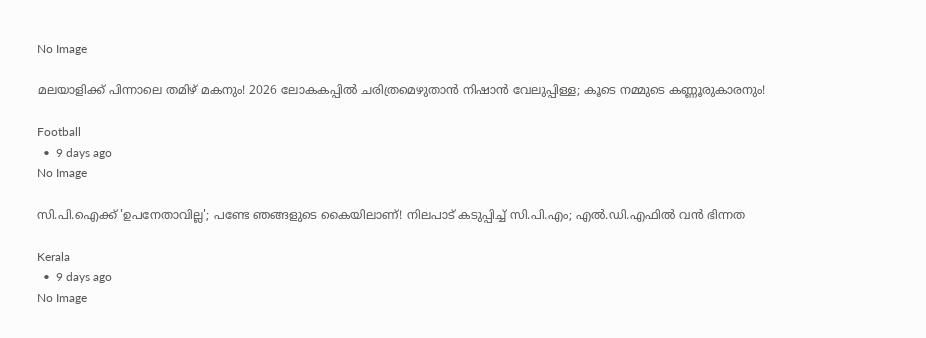No Image

മലയാളിക്ക് പിന്നാലെ തമിഴ് മകനും! 2026 ലോകകപ്പിൽ ചരിത്രമെഴുതാൻ നിഷാൻ വേലുപ്പിള്ള; കൂടെ നമ്മുടെ കണ്ണൂരുകാരനും!

Football
  •  9 days ago
No Image

സി.പി.ഐക്ക് 'ഉപനേതാവില്ല'; പണ്ടേ ഞങ്ങളുടെ കൈയിലാണ്! നിലപാട് കടുപ്പിച്ച് സി.പി.എം; എൽ.ഡി.എഫിൽ വൻ ഭിന്നത

Kerala
  •  9 days ago
No Image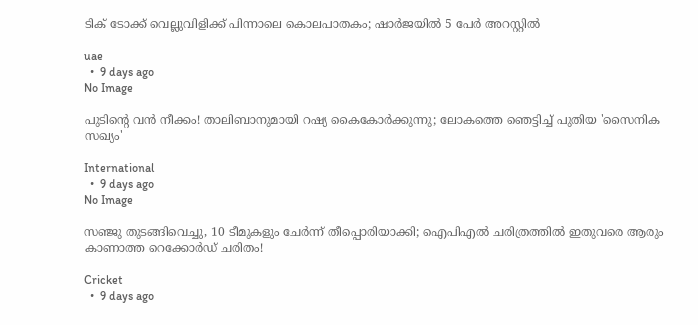ടിക് ടോക്ക് വെല്ലുവിളിക്ക് പിന്നാലെ കൊലപാതകം; ഷാർജയിൽ 5 പേർ അറസ്റ്റിൽ

uae
  •  9 days ago
No Image

പുടിന്റെ വൻ നീക്കം! താലിബാനുമായി റഷ്യ കൈകോർക്കുന്നു; ലോകത്തെ ഞെട്ടിച്ച് പുതിയ 'സൈനിക സഖ്യം'

International
  •  9 days ago
No Image

സഞ്ജു തുടങ്ങിവെച്ചു, 10 ടീമുകളും ചേർന്ന് തീപ്പൊരിയാക്കി; ഐപിഎൽ ചരിത്രത്തിൽ ഇതുവരെ ആരും കാണാത്ത റെക്കോർഡ് ചരിതം!

Cricket
  •  9 days ago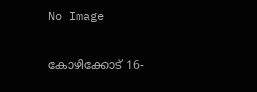No Image

കോഴിക്കോട് 16-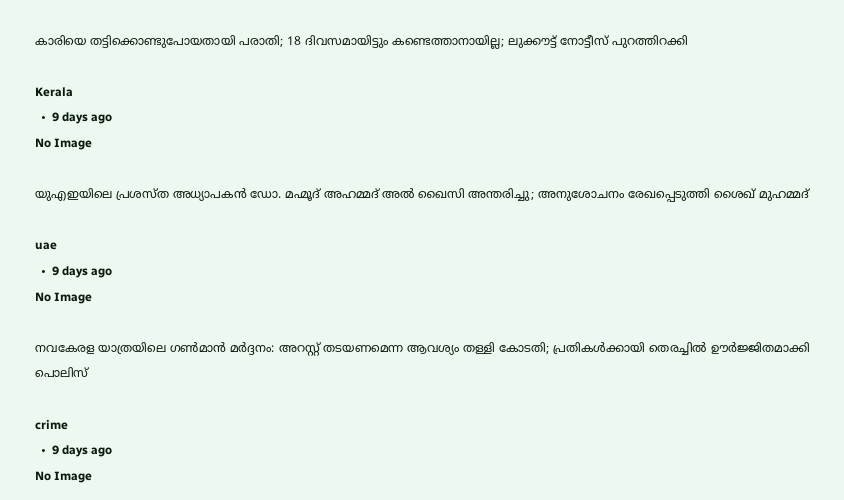കാരിയെ തട്ടിക്കൊണ്ടുപോയതായി പരാതി; 18 ദിവസമായിട്ടും കണ്ടെത്താനായില്ല; ലുക്കൗട്ട് നോട്ടീസ് പുറത്തിറക്കി

Kerala
  •  9 days ago
No Image

യുഎഇയിലെ പ്രശസ്ത അധ്യാപകൻ ഡോ. മഹ്മൂദ് അഹമ്മദ് അൽ ഖൈസി അന്തരിച്ചു; അനുശോചനം രേഖപ്പെടുത്തി ശൈഖ് മുഹമ്മദ്

uae
  •  9 days ago
No Image

നവകേരള യാത്രയിലെ ഗൺമാൻ മർദ്ദനം: അറസ്റ്റ് തടയണമെന്ന ആവശ്യം തള്ളി കോടതി; പ്രതികൾക്കായി തെരച്ചിൽ ഊർജ്ജിതമാക്കി പൊലിസ്

crime
  •  9 days ago
No Image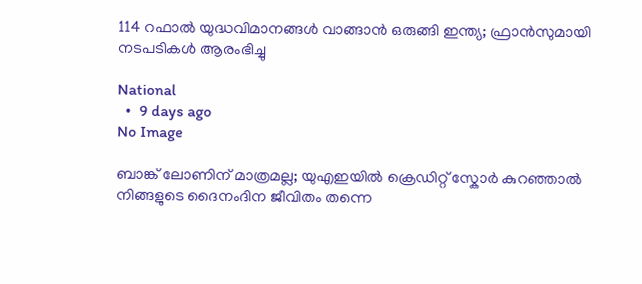114 റഫാല്‍ യുദ്ധവിമാനങ്ങള്‍ വാങ്ങാന്‍ ഒരുങ്ങി ഇന്ത്യ; ഫ്രാന്‍സുമായി നടപടികള്‍ ആരംഭിച്ചു

National
  •  9 days ago
No Image

ബാങ്ക് ലോണിന് മാത്രമല്ല; യുഎഇയിൽ ക്രെഡിറ്റ് സ്കോർ കുറഞ്ഞാൽ നിങ്ങളുടെ ദൈനംദിന ജീവിതം തന്നെ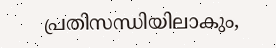പ്രതിസന്ധിയിലാകും,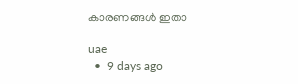കാരണങ്ങൾ ഇതാ

uae
  •  9 days ago